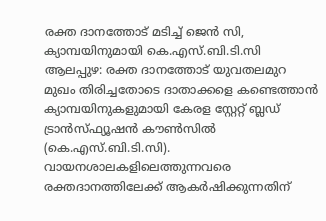രക്ത ദാനത്തോട് മടിച്ച് ജെൻ സി, ക്യാമ്പയിനുമായി കെ.എസ്.ബി.ടി.സി
ആലപ്പുഴ: രക്ത ദാനത്തോട് യുവതലമുറ മുഖം തിരിച്ചതോടെ ദാതാക്കളെ കണ്ടെത്താൻ ക്യാമ്പയിനുകളുമായി കേരള സ്റ്റേറ്റ് ബ്ലഡ് ട്രാൻസ്ഫ്യൂഷൻ കൗൺസിൽ (കെ.എസ്.ബി.ടി.സി). വായനശാലകളിലെത്തുന്നവരെ രക്തദാനത്തിലേക്ക് ആകർഷിക്കുന്നതിന്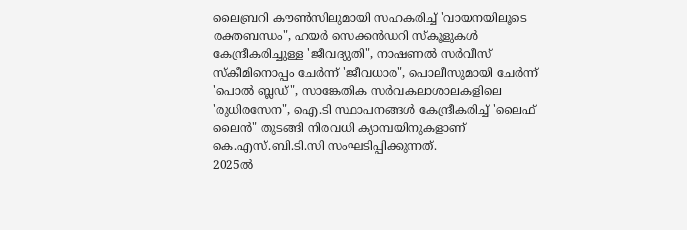ലൈബ്രറി കൗൺസിലുമായി സഹകരിച്ച് 'വായനയിലൂടെ രക്തബന്ധം", ഹയർ സെക്കൻഡറി സ്കൂളുകൾ കേന്ദ്രീകരിച്ചുള്ള 'ജീവദ്യുതി", നാഷണൽ സർവീസ് സ്കീമിനൊപ്പം ചേർന്ന് 'ജീവധാര", പൊലീസുമായി ചേർന്ന് 'പൊൽ ബ്ലഡ്", സാങ്കേതിക സർവകലാശാലകളിലെ 'രുധിരസേന", ഐ.ടി സ്ഥാപനങ്ങൾ കേന്ദ്രീകരിച്ച് 'ലൈഫ് ലൈൻ" തുടങ്ങി നിരവധി ക്യാമ്പയിനുകളാണ് കെ.എസ്.ബി.ടി.സി സംഘടിപ്പിക്കുന്നത്.
2025ൽ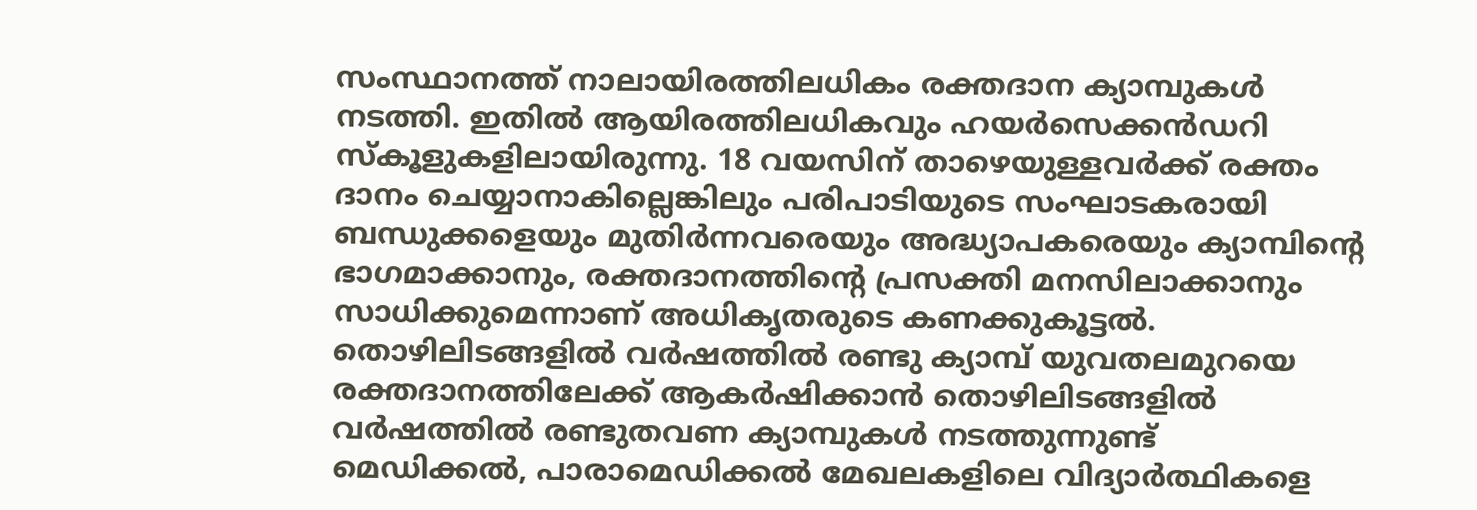സംസ്ഥാനത്ത് നാലായിരത്തിലധികം രക്തദാന ക്യാമ്പുകൾ നടത്തി. ഇതിൽ ആയിരത്തിലധികവും ഹയർസെക്കൻഡറി സ്കൂളുകളിലായിരുന്നു. 18 വയസിന് താഴെയുള്ളവർക്ക് രക്തം ദാനം ചെയ്യാനാകില്ലെങ്കിലും പരിപാടിയുടെ സംഘാടകരായി ബന്ധുക്കളെയും മുതിർന്നവരെയും അദ്ധ്യാപകരെയും ക്യാമ്പിന്റെ ഭാഗമാക്കാനും, രക്തദാനത്തിന്റെ പ്രസക്തി മനസിലാക്കാനും സാധിക്കുമെന്നാണ് അധികൃതരുടെ കണക്കുകൂട്ടൽ.
തൊഴിലിടങ്ങളിൽ വർഷത്തിൽ രണ്ടു ക്യാമ്പ് യുവതലമുറയെ രക്തദാനത്തിലേക്ക് ആകർഷിക്കാൻ തൊഴിലിടങ്ങളിൽ വർഷത്തിൽ രണ്ടുതവണ ക്യാമ്പുകൾ നടത്തുന്നുണ്ട്
മെഡിക്കൽ, പാരാമെഡിക്കൽ മേഖലകളിലെ വിദ്യാർത്ഥികളെ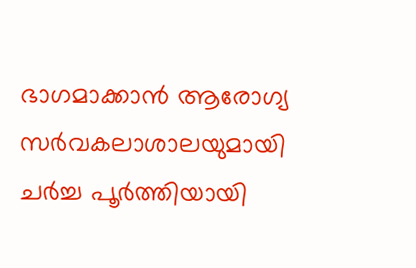ഭാഗമാക്കാൻ ആരോഗ്യ സർവകലാശാലയുമായി ചർച്ച പൂർത്തിയായി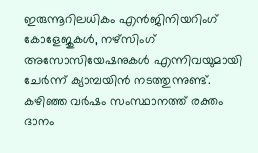ഇരുന്നൂറിലധികം എൻജിനിയറിംഗ് കോളേജുകൾ, നഴ്സിംഗ് അസോസിയേഷനുകൾ എന്നിവയുമായി ചേർന്ന് ക്യാമ്പയിൻ നടത്തുന്നുണ്ട്.
കഴിഞ്ഞ വർഷം സംസ്ഥാനത്ത് രക്തം ദാനം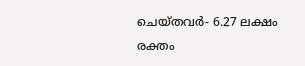ചെയ്തവർ- 6.27 ലക്ഷം
രക്തം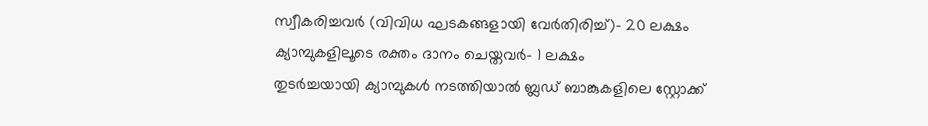സ്വീകരിച്ചവർ (വിവിധ ഘടകങ്ങളായി വേർതിരിച്ച്)- 20 ലക്ഷം
ക്യാമ്പുകളിലൂടെ രക്തം ദാനം ചെയ്തവർ- 1 ലക്ഷം
തുടർച്ചയായി ക്യാമ്പുകൾ നടത്തിയാൽ ബ്ലഡ് ബാങ്കുകളിലെ സ്റ്റോക്ക്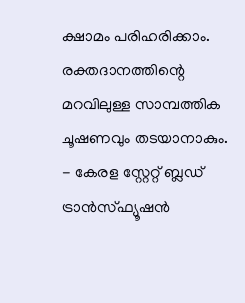ക്ഷാമം പരിഹരിക്കാം. രക്തദാനത്തിന്റെ മറവിലുള്ള സാമ്പത്തിക ചൂഷണവും തടയാനാകും.
- കേരള സ്റ്റേറ്റ് ബ്ലഡ് ട്രാൻസ്ഫ്യൂഷൻ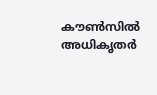കൗൺസിൽ അധികൃതർ